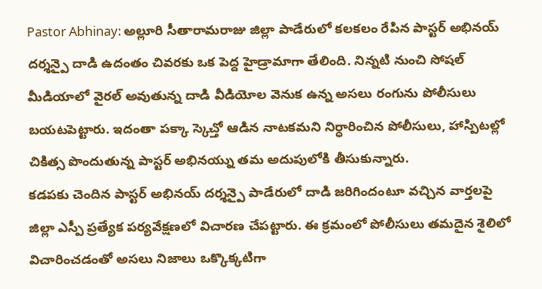Pastor Abhinay: అల్లూరి సీతారామరాజు జిల్లా పాడేరులో కలకలం రేపిన పాస్టర్ అభినయ్ దర్శన్పై దాడి ఉదంతం చివరకు ఒక పెద్ద హైడ్రామాగా తేలింది. నిన్నటి నుంచి సోషల్ మీడియాలో వైరల్ అవుతున్న దాడి వీడియోల వెనుక ఉన్న అసలు రంగును పోలీసులు బయటపెట్టారు. ఇదంతా పక్కా స్కెచ్తో ఆడిన నాటకమని నిర్ధారించిన పోలీసులు, హాస్పిటల్లో చికిత్స పొందుతున్న పాస్టర్ అభినయ్ను తమ అదుపులోకి తీసుకున్నారు.
కడపకు చెందిన పాస్టర్ అభినయ్ దర్శన్పై పాడేరులో దాడి జరిగిందంటూ వచ్చిన వార్తలపై జిల్లా ఎస్పీ ప్రత్యేక పర్యవేక్షణలో విచారణ చేపట్టారు. ఈ క్రమంలో పోలీసులు తమదైన శైలిలో విచారించడంతో అసలు నిజాలు ఒక్కొక్కటిగా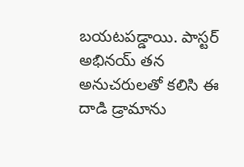బయటపడ్డాయి. పాస్టర్ అభినయ్ తన అనుచరులతో కలిసి ఈ దాడి డ్రామాను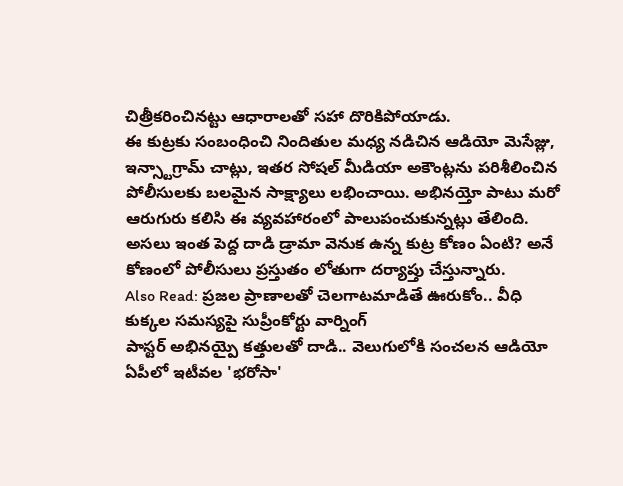చిత్రీకరించినట్టు ఆధారాలతో సహా దొరికిపోయాడు.
ఈ కుట్రకు సంబంధించి నిందితుల మధ్య నడిచిన ఆడియో మెసేజ్లు, ఇన్స్టాగ్రామ్ చాట్లు, ఇతర సోషల్ మీడియా అకౌంట్లను పరిశీలించిన పోలీసులకు బలమైన సాక్ష్యాలు లభించాయి. అభినయ్తో పాటు మరో ఆరుగురు కలిసి ఈ వ్యవహారంలో పాలుపంచుకున్నట్లు తేలింది. అసలు ఇంత పెద్ద దాడి డ్రామా వెనుక ఉన్న కుట్ర కోణం ఏంటి? అనే కోణంలో పోలీసులు ప్రస్తుతం లోతుగా దర్యాప్తు చేస్తున్నారు.
Also Read: ప్రజల ప్రాణాలతో చెలగాటమాడితే ఊరుకోం.. వీధి కుక్కల సమస్యపై సుప్రీంకోర్టు వార్నింగ్
పాస్టర్ అభినయ్పై కత్తులతో దాడి.. వెలుగులోకి సంచలన ఆడియో
ఏపీలో ఇటీవల 'భరోసా'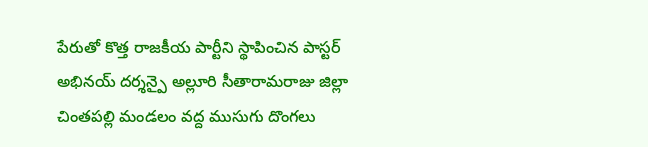పేరుతో కొత్త రాజకీయ పార్టీని స్థాపించిన పాస్టర్ అభినయ్ దర్శన్పై అల్లూరి సీతారామరాజు జిల్లా చింతపల్లి మండలం వద్ద ముసుగు దొంగలు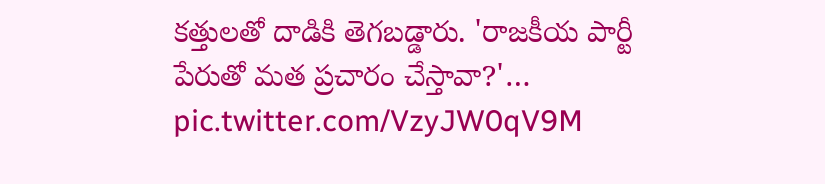కత్తులతో దాడికి తెగబడ్డారు. 'రాజకీయ పార్టీ పేరుతో మత ప్రచారం చేస్తావా?'… pic.twitter.com/VzyJW0qV9M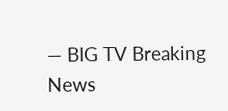— BIG TV Breaking News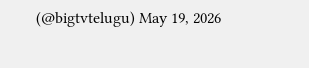(@bigtvtelugu) May 19, 2026